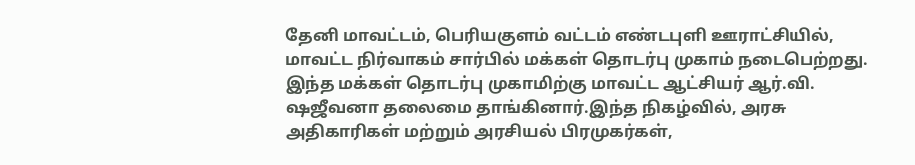தேனி மாவட்டம், பெரியகுளம் வட்டம் எண்டபுளி ஊராட்சியில், மாவட்ட நிர்வாகம் சார்பில் மக்கள் தொடர்பு முகாம் நடைபெற்றது. இந்த மக்கள் தொடர்பு முகாமிற்கு மாவட்ட ஆட்சியர் ஆர்.வி. ஷஜீவனா தலைமை தாங்கினார்.இந்த நிகழ்வில், அரசு அதிகாரிகள் மற்றும் அரசியல் பிரமுகர்கள்,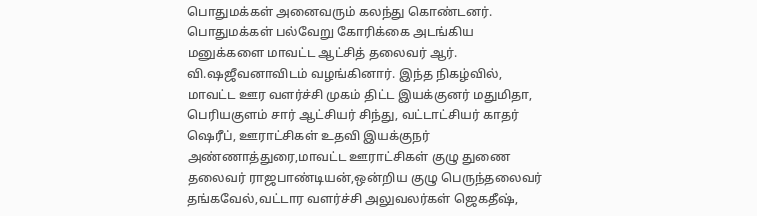பொதுமக்கள் அனைவரும் கலந்து கொண்டனர். பொதுமக்கள் பல்வேறு கோரிக்கை அடங்கிய மனுக்களை மாவட்ட ஆட்சித் தலைவர் ஆர். வி.ஷஜீவனாவிடம் வழங்கினார். இந்த நிகழ்வில், மாவட்ட ஊர வளர்ச்சி முகம் திட்ட இயக்குனர் மதுமிதா, பெரியகுளம் சார் ஆட்சியர் சிந்து, வட்டாட்சியர் காதர் ஷெரீப், ஊராட்சிகள் உதவி இயக்குநர் அண்ணாத்துரை,மாவட்ட ஊராட்சிகள் குழு துணை தலைவர் ராஜபாண்டியன்,ஒன்றிய குழு பெருந்தலைவர் தங்கவேல்,வட்டார வளர்ச்சி அலுவலர்கள் ஜெகதீஷ்,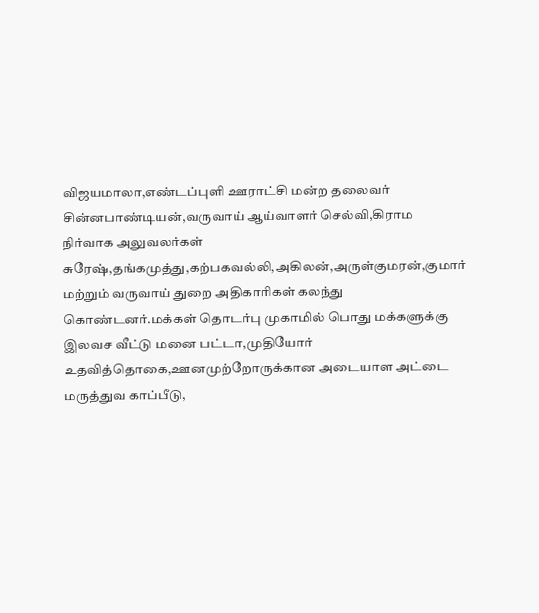விஜயமாலா,எண்டப்புளி ஊராட்சி மன்ற தலைவர் சின்னபாண்டியன்,வருவாய் ஆய்வாளர் செல்வி,கிராம நிர்வாக அலுவலர்கள் சுரேஷ்,தங்கமுத்து,கற்பகவல்லி,அகிலன்,அருள்குமரன்,குமார் மற்றும் வருவாய் துறை அதிகாரிகள் கலந்து கொண்டனர்.மக்கள் தொடர்பு முகாமில் பொது மக்களுக்கு இலவச வீட்டு மனை பட்டா,முதியோர் உதவித்தொகை,ஊனமுற்றோருக்கான அடையாள அட்டை மருத்துவ காப்பீடு,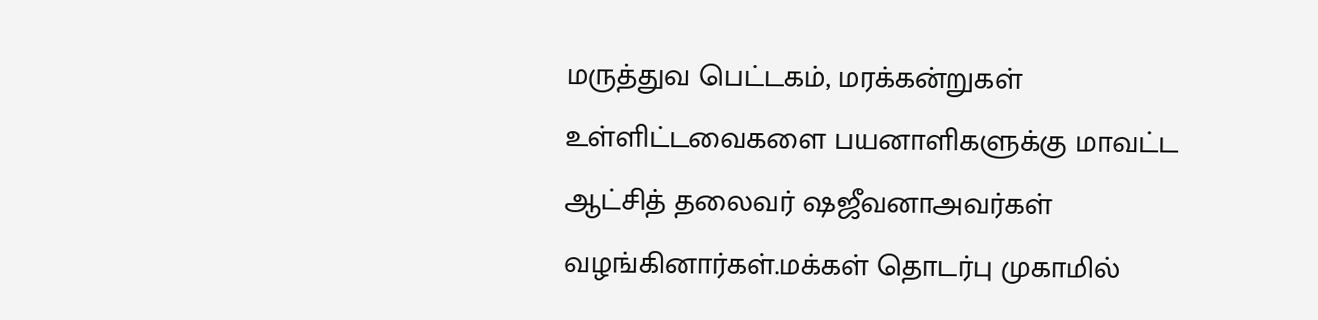மருத்துவ பெட்டகம், மரக்கன்றுகள் உள்ளிட்டவைகளை பயனாளிகளுக்கு மாவட்ட ஆட்சித் தலைவர் ஷஜீவனாஅவர்கள் வழங்கினார்கள்.மக்கள் தொடர்பு முகாமில்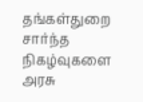தங்கள்துறை சார்ந்த நிகழ்வுகளை அரசு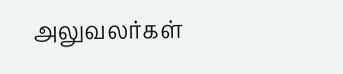அலுவலர்கள்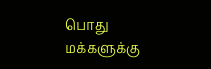பொது மக்களுக்கு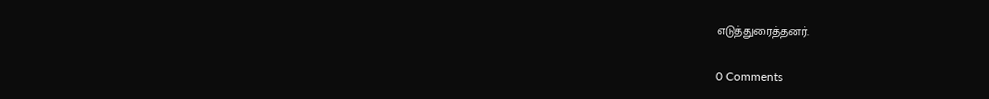எடுத்துரைத்தனர்.

0 Comments